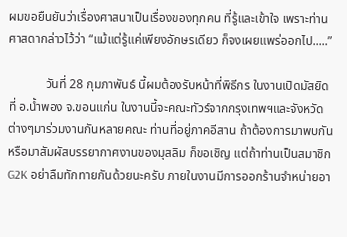ผมขอยืนยันว่าเรื่องศาสนาเป็นเรื่องของทุกคน ที่รู้และเข้าใจ เพราะท่านศาสดากล่าวไว้ว่า “แม้แต่รู้แค่เพียงอักษรเดียว ก็จงเผยแพร่ออกไป.....”

            วันที่ 28 กุมภาพันธ์ นี้ผมต้องรับหน้าที่พิธีกร ในงานเปิดมัสยิดที่ อ.น้ำพอง จ.ขอนแก่น ในงานนี้จะคณะทัวร์จากกรุงเทพฯและจังหวัดต่างๆมาร่วมงานกันหลายคณะ ท่านที่อยู่ภาคอีสาน ถ้าต้องการมาพบกันหรือมาสัมผัสบรรยากาศงานของมุสลิม ก็ขอเชิญ แต่ถ้าท่านเป็นสมาชิก G2K อย่าลืมทักทายกันด้วยนะครับ ภายในงานมีการออกร้านจำหน่ายอา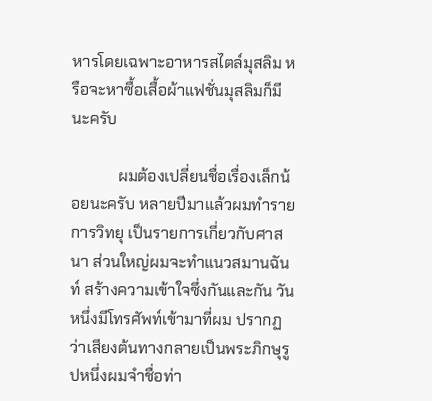หารโดยเฉพาะอาหารสไตล์มุสลิม หรือจะหาซื้อเสื้อผ้าแฟชั่นมุสลิมก็มีนะครับ

            ผมต้องเปลี่ยนชื่อเรื่องเล็กน้อยนะครับ หลายปีมาแล้วผมทำรายการวิทยุ เป็นรายการเกี่ยวกับศาสนา ส่วนใหญ่ผมจะทำแนวสมานฉันท์ สร้างความเข้าใจซึ่งกันและกัน วันหนึ่งมีโทรศัพท์เข้ามาที่ผม ปรากฏว่าเสียงต้นทางกลายเป็นพระภิกษุรูปหนึ่งผมจำชื่อท่า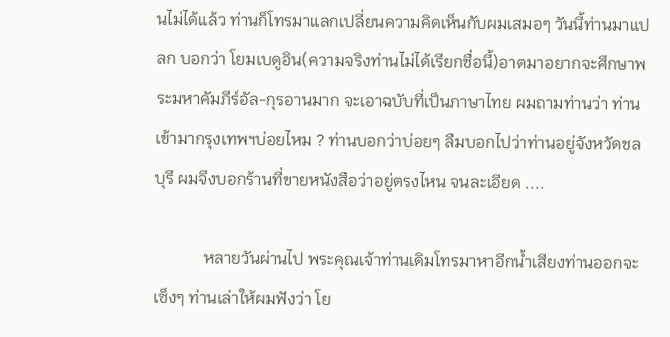นไม่ได้แล้ว ท่านก็โทรมาแลกเปลี่ยนความคิดเห็นกับผมเสมอๆ วันนี้ท่านมาแปลก บอกว่า โยมเบดูอิน(ความจริงท่านไม่ได้เรียกชื่อนี้)อาตมาอยากจะศึกษาพระมหาคัมภีร์อัล-กุรอานมาก จะเอาฉบับที่เป็นภาษาไทย ผมถามท่านว่า ท่านเข้ามากรุงเทพฯบ่อยไหม ? ท่านบอกว่าบ่อยๆ ลืมบอกไปว่าท่านอยู่จังหวัดชลบุรี ผมจึงบอกร้านที่ขายหนังสือว่าอยู่ตรงไหน จนละเอียด ....

            หลายวันผ่านไป พระคุณเจ้าท่านเดิมโทรมาหาอีกน้ำเสียงท่านออกจะเซ็งๆ ท่านเล่าให้ผมฟังว่า โย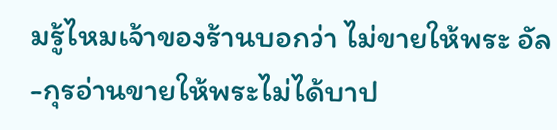มรู้ไหมเจ้าของร้านบอกว่า ไม่ขายให้พระ อัล-กุรอ่านขายให้พระไม่ได้บาป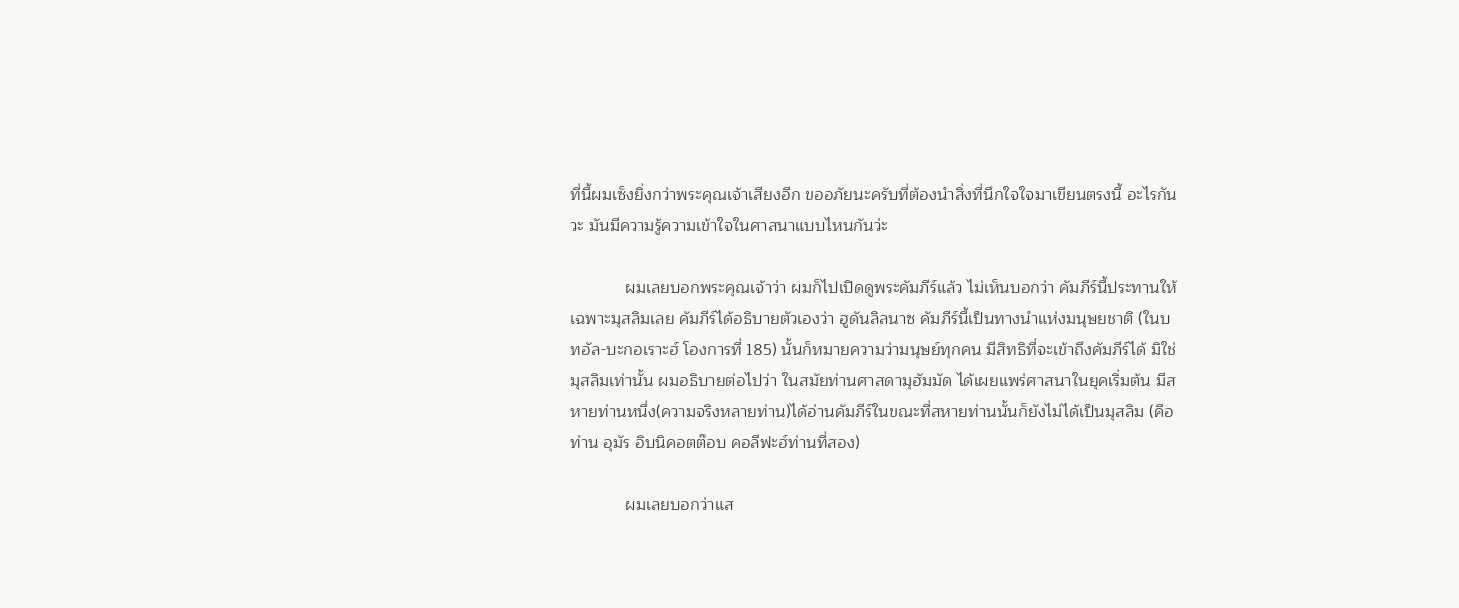ที่นี้ผมเซ็งยิ่งกว่าพระคุณเจ้าเสียงอีก ขออภัยนะครับที่ต้องนำสิ่งที่นึกใจใจมาเขียนตรงนี้ อะไรกันวะ มันมีความรู้ความเข้าใจในศาสนาแบบไหนกันว่ะ

            ผมเลยบอกพระคุณเจ้าว่า ผมก็ไปเปิดดูพระคัมภีร์แล้ว ไม่เห็นบอกว่า คัมภีร์นี้ประทานให้เฉพาะมุสลิมเลย คัมภีร์ได้อธิบายตัวเองว่า ฮูดันลิลนาซ คัมภีร์นี้เป็นทางนำแห่งมนุษยชาติ (ในบทอัล-บะกอเราะฮ์ โองการที่ 185) นั้นก็หมายความว่ามนุษย์ทุกคน มีสิทธิที่จะเข้าถึงคัมภีร์ได้ มิใช่มุสลิมเท่านั้น ผมอธิบายต่อไปว่า ในสมัยท่านศาสดามุฮัมมัด ได้เผยแพร่ศาสนาในยุคเริ่มต้น มีสหายท่านหนึ่ง(ความจริงหลายท่าน)ได้อ่านคัมภีร์ในขณะที่สหายท่านนั้นก็ยังไม่ได้เป็นมุสลิม (คือท่าน อุมัร อิบนิคอตต๊อบ คอลีฟะฮ์ท่านที่สอง)

            ผมเลยบอกว่าแส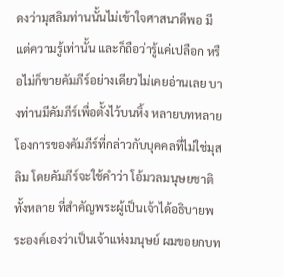ดงว่ามุสลิมท่านนั้นไม่เข้าใจศาสนาดีพอ มีแต่ความรู้เท่านั้น และก็ถือว่ารู้แค่เปลือก หรือไม่ก็ขายคัมภีร์อย่างเดียวไม่เคยอ่านเลย บางท่านมีคัมภีร์เพื่อตั้งไว้บนหิ้ง หลายบทหลายโองการของคัมภีร์ที่กล่าวกับบุคคลที่ไม่ใช่มุสลิม โดยคัมภีร์จะใช้คำว่า โอ้มวลมนุษยชาติทั้งหลาย ที่สำคัญพระผู้เป็นเจ้าได้อธิบายพระองค์เองว่าเป็นเจ้าแห่งมนุษย์ ผมขอยกบท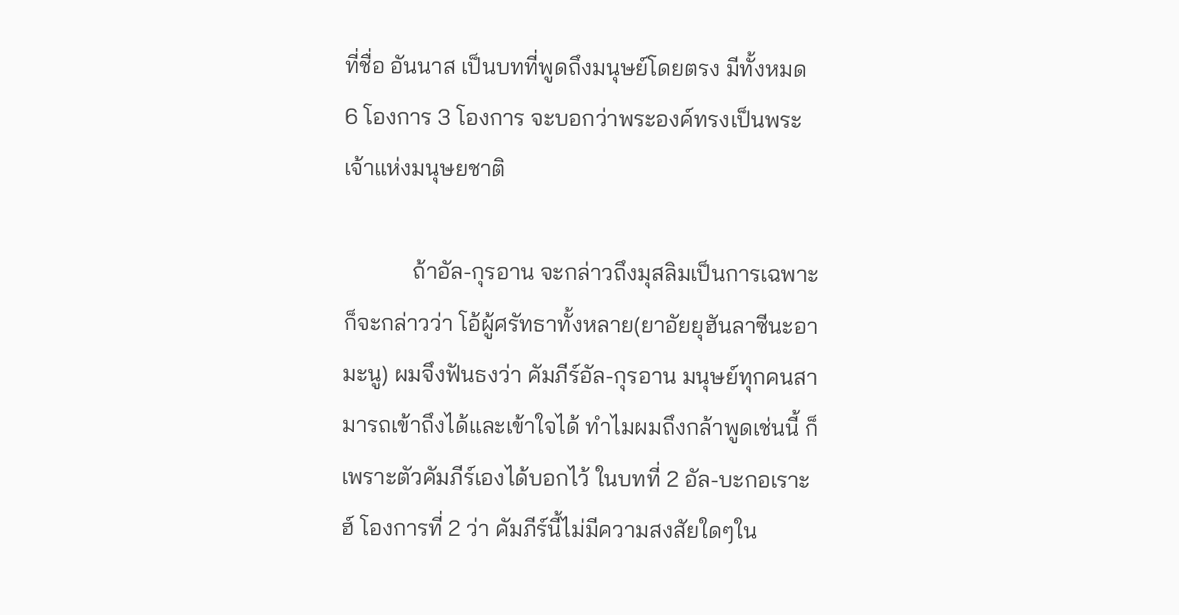ที่ชื่อ อันนาส เป็นบทที่พูดถึงมนุษย์โดยตรง มีทั้งหมด 6 โองการ 3 โองการ จะบอกว่าพระองค์ทรงเป็นพระเจ้าแห่งมนุษยชาติ

            ถ้าอัล-กุรอาน จะกล่าวถึงมุสลิมเป็นการเฉพาะ ก็จะกล่าวว่า โอ้ผู้ศรัทธาทั้งหลาย(ยาอัยยุฮันลาซีนะอามะนู) ผมจึงฟันธงว่า คัมภีร์อัล-กุรอาน มนุษย์ทุกคนสามารถเข้าถึงได้และเข้าใจได้ ทำไมผมถึงกล้าพูดเช่นนี้ ก็เพราะตัวคัมภีร์เองได้บอกไว้ ในบทที่ 2 อัล-บะกอเราะฮ์ โองการที่ 2 ว่า คัมภีร์นี้ไม่มีความสงสัยใดๆใน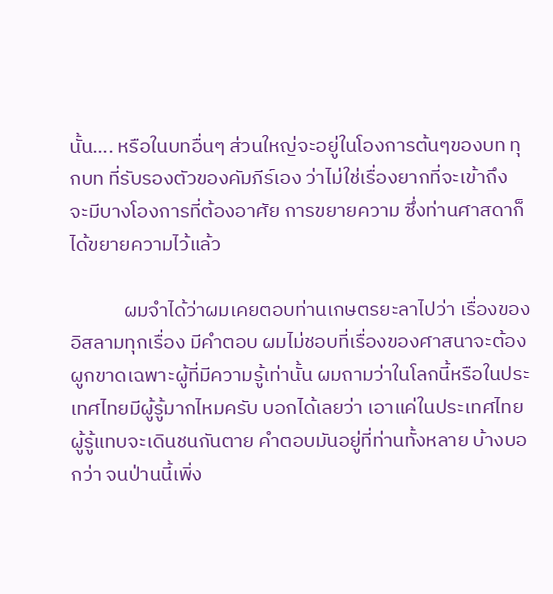นั้น.... หรือในบทอื่นๆ ส่วนใหญ่จะอยู่ในโองการต้นๆของบท ทุกบท ที่รับรองตัวของคัมภีร์เอง ว่าไม่ใช่เรื่องยากที่จะเข้าถึง จะมีบางโองการที่ต้องอาศัย การขยายความ ซึ่งท่านศาสดาก็ได้ขยายความไว้แล้ว

            ผมจำได้ว่าผมเคยตอบท่านเกษตรยะลาไปว่า เรื่องของอิสลามทุกเรื่อง มีคำตอบ ผมไม่ชอบที่เรื่องของศาสนาจะต้องผูกขาดเฉพาะผู้ที่มีความรู้เท่านั้น ผมถามว่าในโลกนี้หรือในประเทศไทยมีผู้รู้มากไหมครับ บอกได้เลยว่า เอาแค่ในประเทศไทยผู้รู้แทบจะเดินชนกันตาย คำตอบมันอยู่ที่ท่านทั้งหลาย บ้างบอกว่า จนป่านนี้เพิ่ง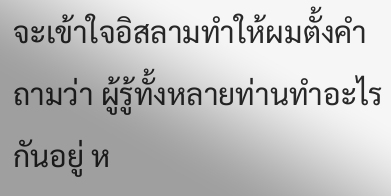จะเข้าใจอิสลามทำให้ผมตั้งคำถามว่า ผู้รู้ทั้งหลายท่านทำอะไรกันอยู่ ห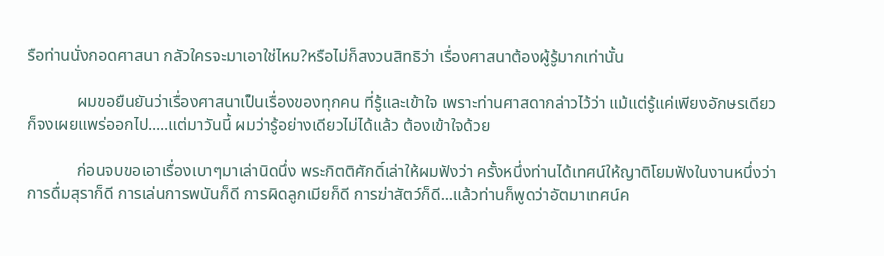รือท่านนั่งกอดศาสนา กลัวใครจะมาเอาใช่ไหม?หรือไม่ก็สงวนสิทธิว่า เรื่องศาสนาต้องผู้รู้มากเท่านั้น

            ผมขอยืนยันว่าเรื่องศาสนาเป็นเรื่องของทุกคน ที่รู้และเข้าใจ เพราะท่านศาสดากล่าวไว้ว่า แม้แต่รู้แค่เพียงอักษรเดียว ก็จงเผยแพร่ออกไป.....แต่มาวันนี้ ผมว่ารู้อย่างเดียวไม่ได้แล้ว ต้องเข้าใจด้วย

            ก่อนจบขอเอาเรื่องเบาๆมาเล่านิดนึ่ง พระกิตติศักดิ์เล่าให้ผมฟังว่า ครั้งหนึ่งท่านได้เทศน์ให้ญาติโยมฟังในงานหนึ่งว่า การดื่มสุราก็ดี การเล่นการพนันก็ดี การผิดลูกเมียก็ดี การฆ่าสัตว์ก็ดี...แล้วท่านก็พูดว่าอัตมาเทศน์ค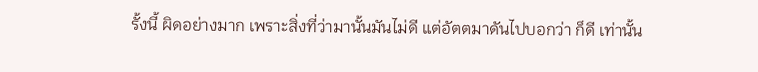รั้งนี้ ผิดอย่างมาก เพราะสิ่งที่ว่ามานั้นมันไม่ดี แต่อัตตมาดันไปบอกว่า ก็ดี เท่านั้น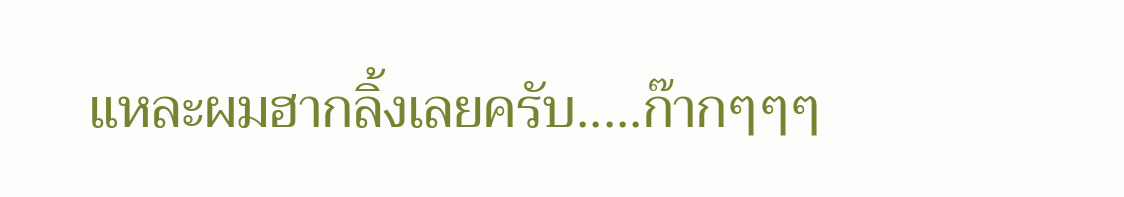แหละผมฮากลิ้งเลยครับ.....ก๊ากๆๆๆ